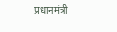प्रधानमंत्री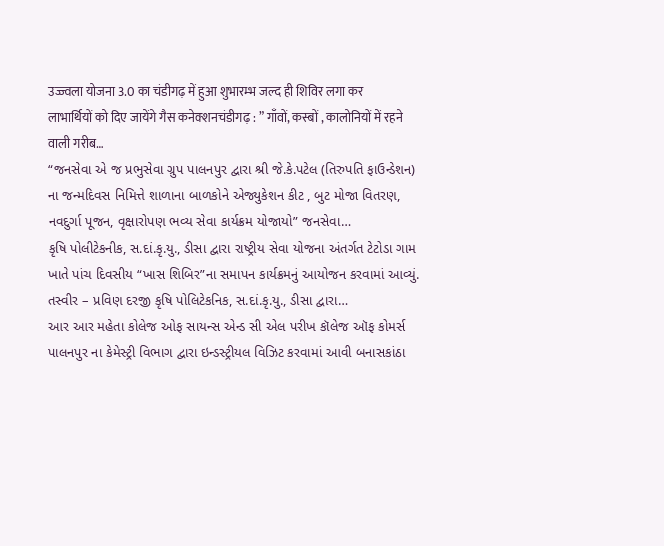उज्ज्वला योजना 3.0 का चंडीगढ़ में हुआ शुभारम्भ जल्द ही शिविर लगा कर लाभार्थियों को दिए जायेंगे गैस कनेक्शनचंडीगढ़ : ” गाँवों, कस्बों , कालोनियों में रहने वाली गरीब…
“જનસેવા એ જ પ્રભુસેવા ગ્રુપ પાલનપુર દ્વારા શ્રી જે.કે.પટેલ (તિરુપતિ ફાઉન્ડેશન) ના જન્મદિવસ નિમિત્તે શાળાના બાળકોને એજ્યુકેશન કીટ , બુટ મોજા વિતરણ, નવદુર્ગા પૂજન, વૃક્ષારોપણ ભવ્ય સેવા કાર્યક્રમ યોજાયો” જનસેવા…
કૃષિ પોલીટેકનીક, સ.દાં.કૃ.યુ., ડીસા દ્વારા રાષ્ટ્રીય સેવા યોજના અંતર્ગત ટેટોડા ગામ ખાતે પાંચ દિવસીય “ખાસ શિબિર”ના સમાપન કાર્યક્રમનું આયોજન કરવામાં આવ્યું. તસ્વીર – પ્રવિણ દરજી કૃષિ પોલિટેકનિક, સ.દાં.કૃ.યુ., ડીસા દ્વારા…
આર આર મહેતા કોલેજ ઓફ સાયન્સ એન્ડ સી એલ પરીખ કૉલેજ ઑફ કોમર્સ પાલનપુર ના કેમેસ્ટ્રી વિભાગ દ્વારા ઇન્ડસ્ટ્રીયલ વિઝિટ કરવામાં આવી બનાસકાંઠા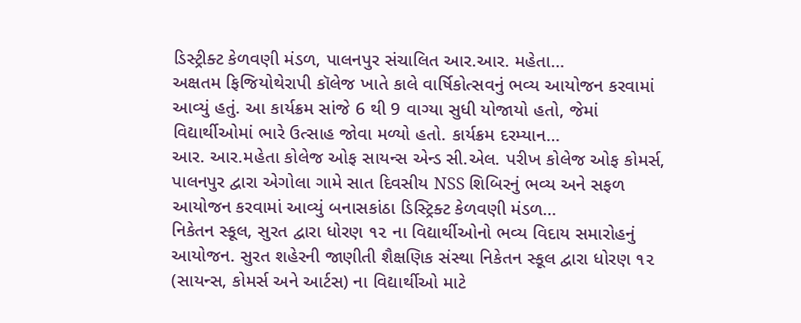ડિસ્ટ્રીક્ટ કેળવણી મંડળ, પાલનપુર સંચાલિત આર.આર. મહેતા…
અક્ષતમ ફિજિયોથેરાપી કૉલેજ ખાતે કાલે વાર્ષિકોત્સવનું ભવ્ય આયોજન કરવામાં આવ્યું હતું. આ કાર્યક્રમ સાંજે 6 થી 9 વાગ્યા સુધી યોજાયો હતો, જેમાં વિદ્યાર્થીઓમાં ભારે ઉત્સાહ જોવા મળ્યો હતો. કાર્યક્રમ દરમ્યાન…
આર. આર.મહેતા કોલેજ ઓફ સાયન્સ એન્ડ સી.એલ. પરીખ કોલેજ ઓફ કોમર્સ, પાલનપુર દ્વારા એગોલા ગામે સાત દિવસીય NSS શિબિરનું ભવ્ય અને સફળ આયોજન કરવામાં આવ્યું બનાસકાંઠા ડિસ્ટ્રિક્ટ કેળવણી મંડળ…
નિકેતન સ્કૂલ, સુરત દ્વારા ધોરણ ૧૨ ના વિદ્યાર્થીઓનો ભવ્ય વિદાય સમારોહનું આયોજન. સુરત શહેરની જાણીતી શૈક્ષણિક સંસ્થા નિકેતન સ્કૂલ દ્વારા ધોરણ ૧૨ (સાયન્સ, કોમર્સ અને આર્ટસ) ના વિદ્યાર્થીઓ માટે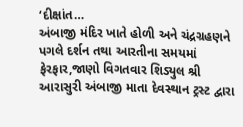‘દીક્ષાંત…
અંબાજી મંદિર ખાતે હોળી અને ચંદ્રગ્રહણને પગલે દર્શન તથા આરતીના સમયમાં ફેરફાર,જાણો વિગતવાર શિડ્યુલ શ્રી આરાસુરી અંબાજી માતા દેવસ્થાન ટ્રસ્ટ દ્વારા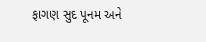ફાગણ સુદ પૂનમ અને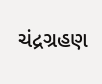ચંદ્રગ્રહણ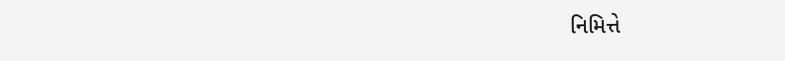નિમિત્તે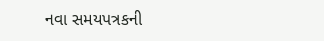નવા સમયપત્રકની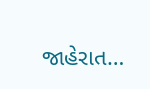જાહેરાત…